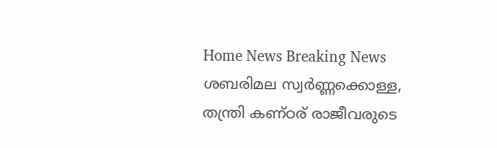Home News Breaking News ശബരിമല സ്വർണ്ണക്കൊള്ള, തന്ത്രി കണ്ഠര് രാജീവരുടെ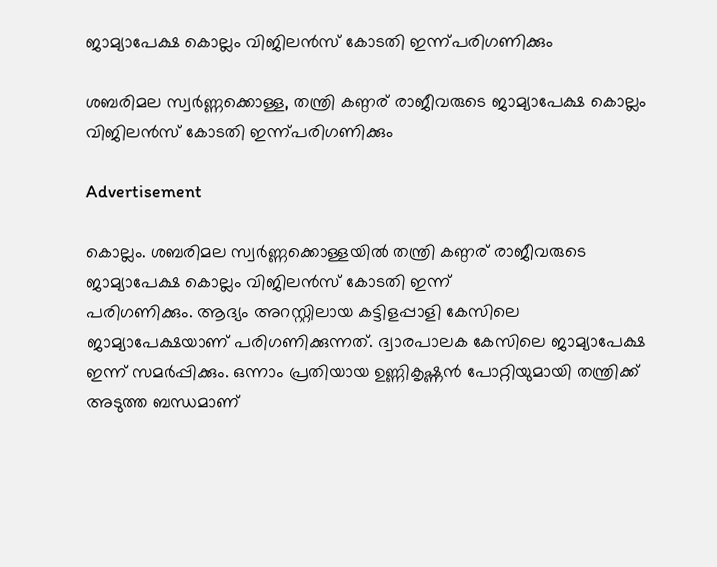ജാമ്യാപേക്ഷ കൊല്ലം വിജിലൻസ് കോടതി ഇന്ന്പരിഗണിക്കും

ശബരിമല സ്വർണ്ണക്കൊള്ള, തന്ത്രി കണ്ഠര് രാജീവരുടെ ജാമ്യാപേക്ഷ കൊല്ലം വിജിലൻസ് കോടതി ഇന്ന്പരിഗണിക്കും

Advertisement

കൊല്ലം. ശബരിമല സ്വർണ്ണക്കൊള്ളയിൽ തന്ത്രി കണ്ഠര് രാജീവരുടെ ജാമ്യാപേക്ഷ കൊല്ലം വിജിലൻസ് കോടതി ഇന്ന്
പരിഗണിക്കും. ആദ്യം അറസ്റ്റിലായ കട്ടിളപ്പാളി കേസിലെ ജാമ്യാപേക്ഷയാണ് പരിഗണിക്കുന്നത്. ദ്വാരപാലക കേസിലെ ജാമ്യാപേക്ഷ ഇന്ന് സമർപ്പിക്കും. ഒന്നാം പ്രതിയായ ഉണ്ണികൃഷ്ണൻ പോറ്റിയുമായി തന്ത്രിക്ക് അടുത്ത ബന്ധമാണ്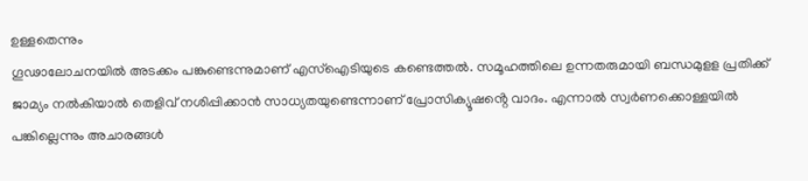ഉള്ളതെന്നും
ഗൂഢാലോചനയിൽ അടക്കം പങ്കുണ്ടെന്നുമാണ് എസ്ഐടിയുടെ കണ്ടെത്തൽ. സമൂഹത്തിലെ ഉന്നതരുമായി ബന്ധമുളള പ്രതിക്ക്
ജാമ്യം നൽകിയാൽ തെളിവ് നശിപ്പിക്കാൻ സാധ്യതയുണ്ടെന്നാണ് പ്രോസിക്യൂഷൻ്റെ വാദം. എന്നാൽ സ്വർണക്കൊള്ളയിൽ
പങ്കില്ലെന്നും അചാരങ്ങൾ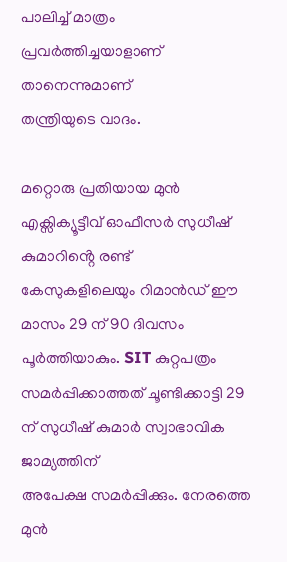പാലിച്ച് മാത്രം പ്രവർത്തിച്ചയാളാണ് താനെന്നുമാണ്
തന്ത്രിയുടെ വാദം.

മറ്റൊരു പ്രതിയായ മുൻ എക്സിക്യൂട്ടീവ് ഓഫീസർ സുധീഷ് കുമാറിൻ്റെ രണ്ട്
കേസുകളിലെയും റിമാൻഡ് ഈ മാസം 29 ന് 90 ദിവസം പൂർത്തിയാകും. SIT കുറ്റപത്രം
സമർപ്പിക്കാത്തത് ചൂണ്ടിക്കാട്ടി 29 ന് സുധീഷ് കുമാർ സ്വാഭാവിക ജാമ്യത്തിന്
അപേക്ഷ സമർപ്പിക്കും. നേരത്തെ മുൻ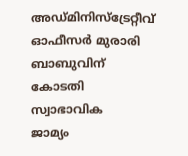അഡ്മിനിസ്ട്രേറ്റീവ് ഓഫീസർ മുരാരി ബാബുവിന് കോടതി സ്വാഭാവിക
ജാമ്യം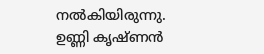നൽകിയിരുന്നു. ഉണ്ണി കൃഷ്ണൻ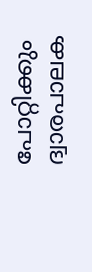പോറ്റിക്കും ദ്വാരപാലക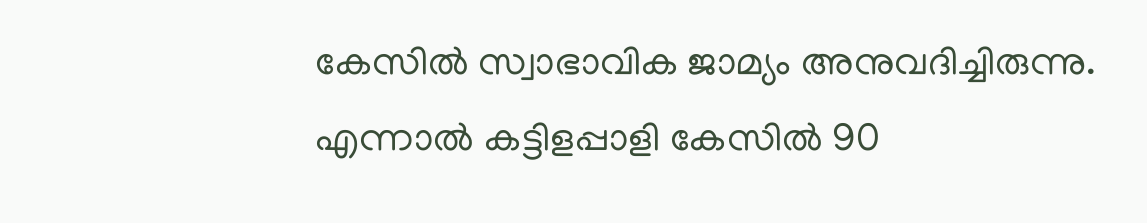കേസിൽ സ്വാഭാവിക ജാമ്യം അനുവദിച്ചിരുന്നു.
എന്നാൽ കട്ടിളപ്പാളി കേസിൽ 90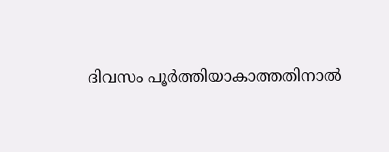ദിവസം പൂർത്തിയാകാത്തതിനാൽ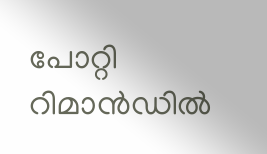പോറ്റി റിമാൻഡിൽ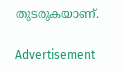തുടരുകയാണ്.

Advertisement